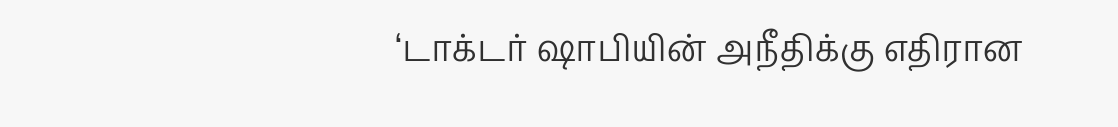‘டாக்டர் ஷாபியின் அநீதிக்கு எதிரான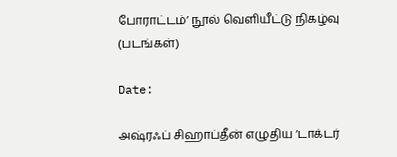போராட்டம்’ நூல் வெளியீட்டு நிகழ்வு (படங்கள்)

Date:

அஷ்ரஃப் சிஹாப்தீன் எழுதிய ‘டாக்டர்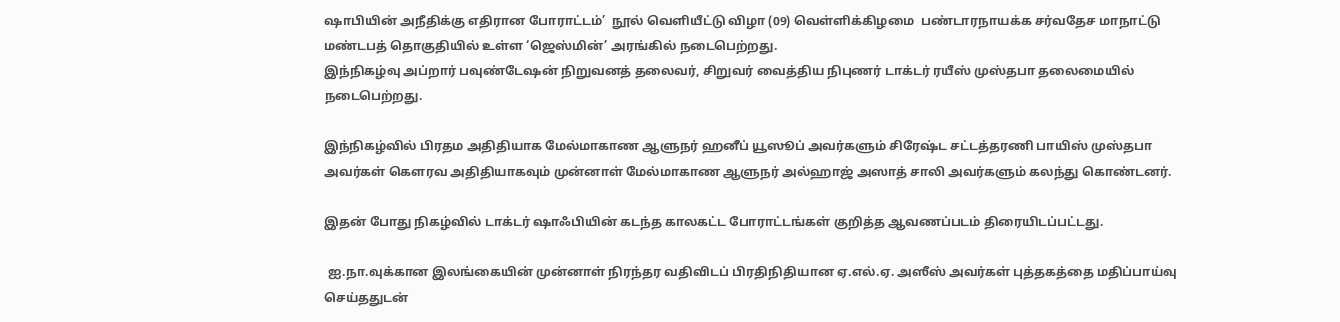ஷாபியின் அநீதிக்கு எதிரான போராட்டம்’  நூல் வெளியீட்டு விழா (09) வெள்ளிக்கிழமை  பண்டாரநாயக்க சர்வதேச மாநாட்டு மண்டபத் தொகுதியில் உள்ள ‘ஜெஸ்மின்’ அரங்கில் நடைபெற்றது.
இந்நிகழ்வு அப்றார் பவுண்டேஷன் நிறுவனத் தலைவர், சிறுவர் வைத்திய நிபுணர் டாக்டர் ரயீஸ் முஸ்தபா தலைமையில் நடைபெற்றது.

இந்நிகழ்வில் பிரதம அதிதியாக மேல்மாகாண ஆளுநர் ஹனீப் யூஸூப் அவர்களும் சிரேஷ்ட சட்டத்தரணி பாயிஸ் முஸ்தபா அவர்கள் கௌரவ அதிதியாகவும் முன்னாள் மேல்மாகாண ஆளுநர் அல்ஹாஜ் அஸாத் சாலி அவர்களும் கலந்து கொண்டனர்.

இதன் போது நிகழ்வில் டாக்டர் ஷாஃபியின் கடந்த காலகட்ட போராட்டங்கள் குறித்த ஆவணப்படம் திரையிடப்பட்டது.

 ஐ.நா.வுக்கான இலங்கையின் முன்னாள் நிரந்தர வதிவிடப் பிரதிநிதியான ஏ.எல்.ஏ. அஸீஸ் அவர்கள் புத்தகத்தை மதிப்பாய்வு செய்ததுடன்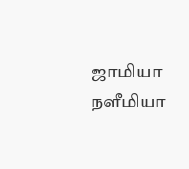ஜாமியா நளீமியா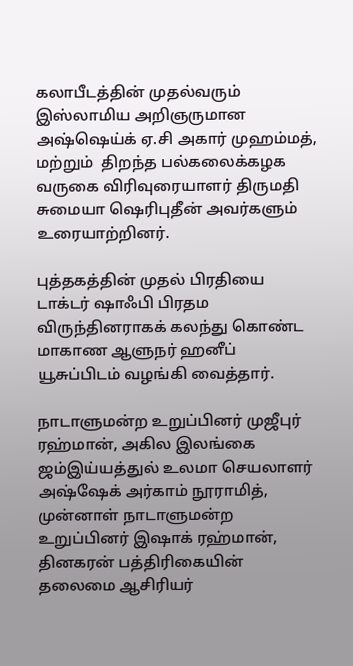கலாபீடத்தின் முதல்வரும் இஸ்லாமிய அறிஞருமான அஷ்ஷெய்க் ஏ.சி அகார் முஹம்மத், மற்றும்  திறந்த பல்கலைக்கழக வருகை விரிவுரையாளர் திருமதி சுமையா ஷெரிபுதீன் அவர்களும் உரையாற்றினர்.

புத்தகத்தின் முதல் பிரதியை டாக்டர் ஷாஃபி பிரதம விருந்தினராகக் கலந்து கொண்ட மாகாண ஆளுநர் ஹனீப் யூசுப்பிடம் வழங்கி வைத்தார்.

நாடாளுமன்ற உறுப்பினர் முஜீபுர் ரஹ்மான், அகில இலங்கை ஜம்இய்யத்துல் உலமா செயலாளர் அஷ்ஷேக் அர்காம் நூராமித், முன்னாள் நாடாளுமன்ற உறுப்பினர் இஷாக் ரஹ்மான், தினகரன் பத்திரிகையின் தலைமை ஆசிரியர்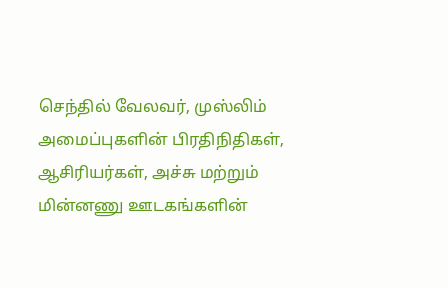செந்தில் வேலவர், முஸ்லிம் அமைப்புகளின் பிரதிநிதிகள், ஆசிரியர்கள், அச்சு மற்றும் மின்னணு ஊடகங்களின்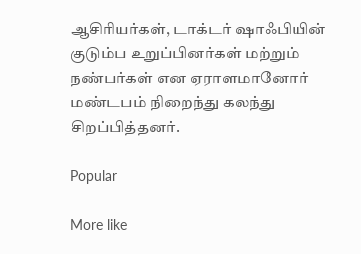ஆசிரியர்கள், டாக்டர் ஷாஃபியின் குடும்ப உறுப்பினர்கள் மற்றும் நண்பர்கள் என ஏராளமானோர் மண்டபம் நிறைந்து கலந்து சிறப்பித்தனர்.

Popular

More like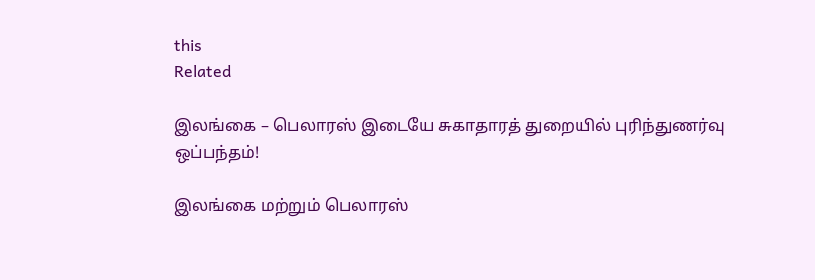this
Related

இலங்கை – பெலாரஸ் இடையே சுகாதாரத் துறையில் புரிந்துணர்வு ஒப்பந்தம்!

இலங்கை மற்றும் பெலாரஸ்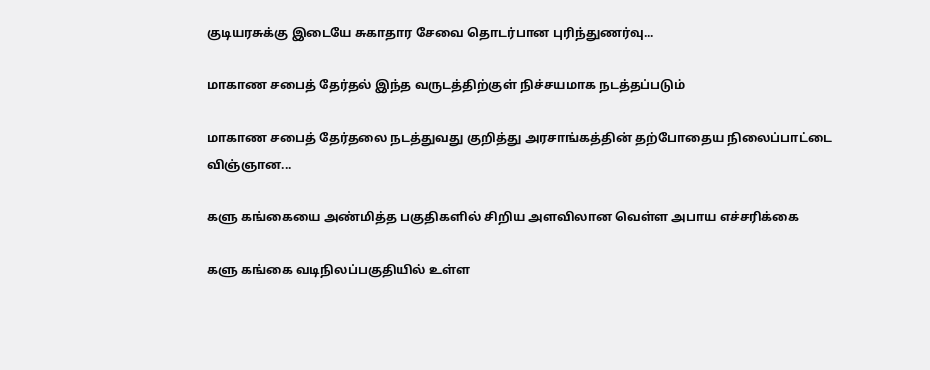குடியரசுக்கு இடையே சுகாதார சேவை தொடர்பான புரிந்துணர்வு...

மாகாண சபைத் தேர்தல் இந்த வருடத்திற்குள் நிச்சயமாக நடத்தப்படும்

மாகாண சபைத் தேர்தலை நடத்துவது குறித்து அரசாங்கத்தின் தற்போதைய நிலைப்பாட்டை விஞ்ஞான...

களு கங்கையை அண்மித்த பகுதிகளில் சிறிய அளவிலான வெள்ள அபாய எச்சரிக்கை

களு கங்கை வடிநிலப்பகுதியில் உள்ள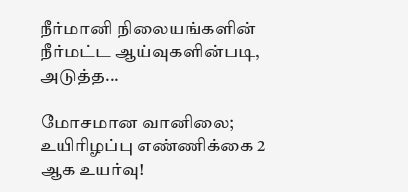நீர்மானி நிலையங்களின் நீர்மட்ட ஆய்வுகளின்படி, அடுத்த...

மோசமான வானிலை; உயிரிழப்பு எண்ணிக்கை 2 ஆக உயர்வு!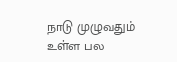நாடு முழுவதும் உள்ள பல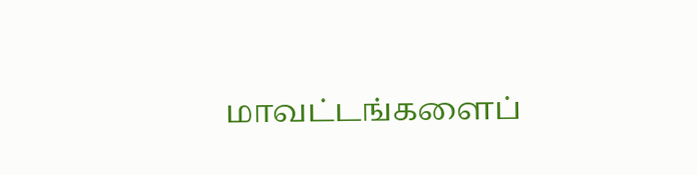மாவட்டங்களைப்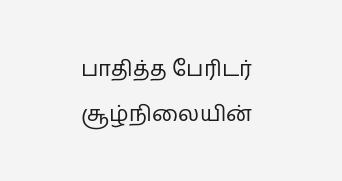பாதித்த பேரிடர் சூழ்நிலையின்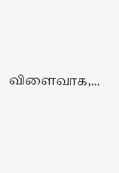விளைவாக,...